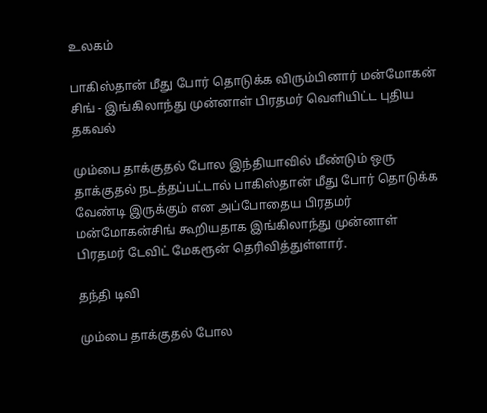உலகம்

பாகிஸ்தான் மீது போர் தொடுக்க விரும்பினார் மன்மோகன் சிங் - இங்கிலாந்து முன்னாள் பிரதமர் வெளியிட்ட புதிய தகவல்

மும்பை தாக்குதல் போல இந்தியாவில் மீண்டும் ஒரு தாக்குதல் நடத்தப்பட்டால் பாகிஸ்தான் மீது போர் தொடுக்க வேண்டி இருக்கும் என அப்போதைய பிரதமர் மன்மோகன்சிங் கூறியதாக இங்கிலாந்து முன்னாள் பிரதமர் டேவிட் மேகரூன் தெரிவித்துள்ளார்.

தந்தி டிவி

மும்பை தாக்குதல் போல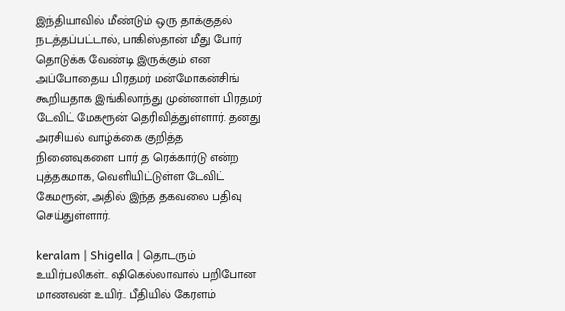இந்தியாவில் மீண்டும் ஒரு தாக்குதல் நடத்தப்பட்டால், பாகிஸ்தான் மீது போர் தொடுக்க வேண்டி இருக்கும் என அப்போதைய பிரதமர் மன்மோகன்சிங் கூறியதாக இங்கிலாந்து முன்னாள் பிரதமர் டேவிட் மேகரூன் தெரிவித்துள்ளார். தனது அரசியல் வாழ்க்கை குறித்த நினைவுகளை பார் த ரெக்கார்டு என்ற புத்தகமாக, வெளியிட்டுள்ள டேவிட் கேமரூன், அதில் இந்த தகவலை பதிவு செய்துள்ளார்.

keralam | Shigella | தொடரும் உயிர்பலிகள்.. ஷிகெல்லாவால் பறிபோன மாணவன் உயிர்.. பீதியில் கேரளம்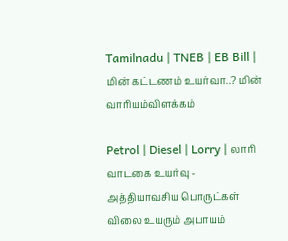Tamilnadu | TNEB | EB Bill | மின் கட்டணம் உயர்வா..? மின் வாரியம்விளக்கம்

Petrol | Diesel | Lorry | லாரி வாடகை உயர்வு - அத்தியாவசிய பொருட்கள் விலை உயரும் அபாயம்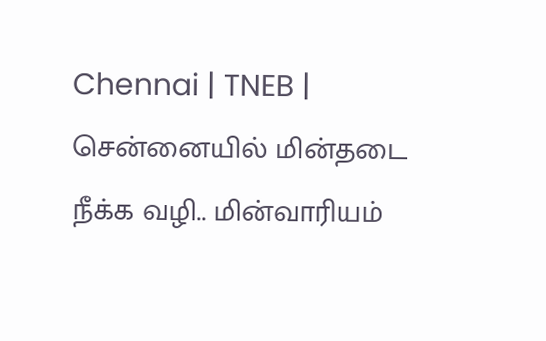Chennai | TNEB | சென்னையில் மின்தடை நீக்க வழி.. மின்வாரியம்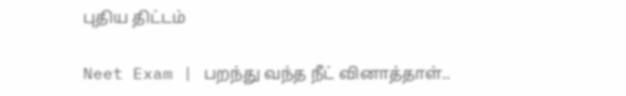புதிய திட்டம்

Neet Exam | பறந்து வந்த நீட் வினாத்தாள்..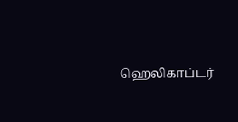ஹெலிகாப்டர்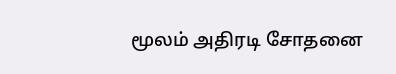மூலம் அதிரடி சோதனை